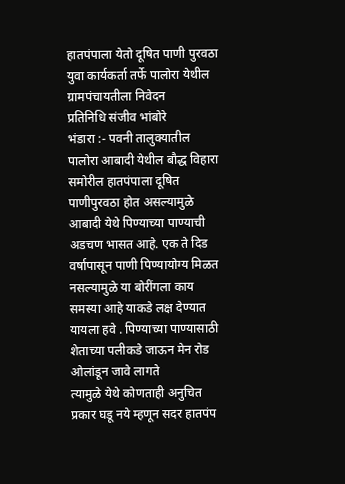हातपंपाला येतो दूषित पाणी पुरवठा युवा कार्यकर्ता तर्फे पालोरा येथील ग्रामपंचायतीला निवेदन
प्रतिनिधि संजीव भांबोरे
भंडारा :- पवनी तालुक्यातील पालोरा आबादी येथील बौद्ध विहारा समोरील हातपंपाला दूषित पाणीपुरवठा होत असल्यामुळे आबादी येथे पिण्याच्या पाण्याची अडचण भासत आहे. एक ते दिड वर्षापासून पाणी पिण्यायोग्य मिळत नसल्यामुळे या बोरींगला काय समस्या आहे याकडे लक्ष देण्यात यायला हवे . पिण्याच्या पाण्यासाठी शेताच्या पलीकडे जाऊन मेन रोड ओलांडून जावे लागते
त्यामुळे येथे कोणताही अनुचित प्रकार घडू नये म्हणून सदर हातपंप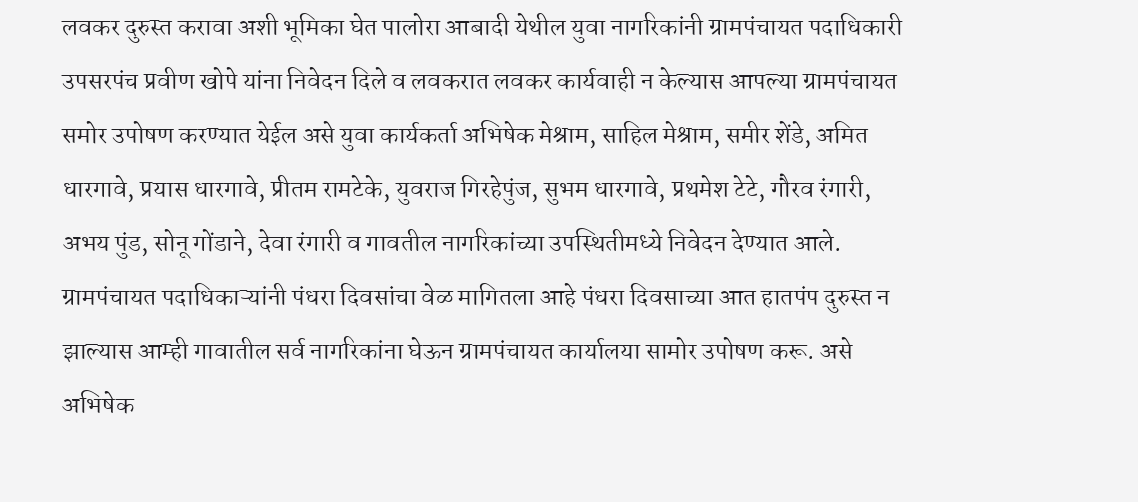लवकर दुरुस्त करावा अशी भूमिका घेत पालोरा आबादी येथील युवा नागरिकांनी ग्रामपंचायत पदाधिकारी उपसरपंच प्रवीण खोपे यांना निवेदन दिले व लवकरात लवकर कार्यवाही न केल्यास आपल्या ग्रामपंचायत समोर उपोषण करण्यात येईल असे युवा कार्यकर्ता अभिषेक मेश्राम, साहिल मेश्राम, समीर शेंडे, अमित धारगावे, प्रयास धारगावे, प्रीतम रामटेके, युवराज गिरहेपुंज, सुभम धारगावे, प्रथमेश टेटे, गौरव रंगारी, अभय पुंड, सोनू गोंडाने, देवा रंगारी व गावतील नागरिकांच्या उपस्थितीमध्ये निवेदन देण्यात आले.
ग्रामपंचायत पदाधिकाऱ्यांनी पंधरा दिवसांचा वेळ मागितला आहे पंधरा दिवसाच्या आत हातपंप दुरुस्त न झाल्यास आम्ही गावातील सर्व नागरिकांना घेऊन ग्रामपंचायत कार्यालया सामोर उपोषण करू. असे अभिषेक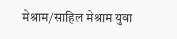मेश्राम/साहिल मेश्राम युवा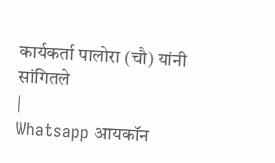कार्यकर्ता पालोरा (चौ) यांनी सांगितले
|
Whatsapp आयकॉन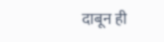दाबून ही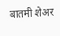बातमी शेअर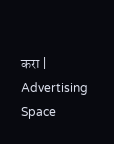करा |
Advertising Space